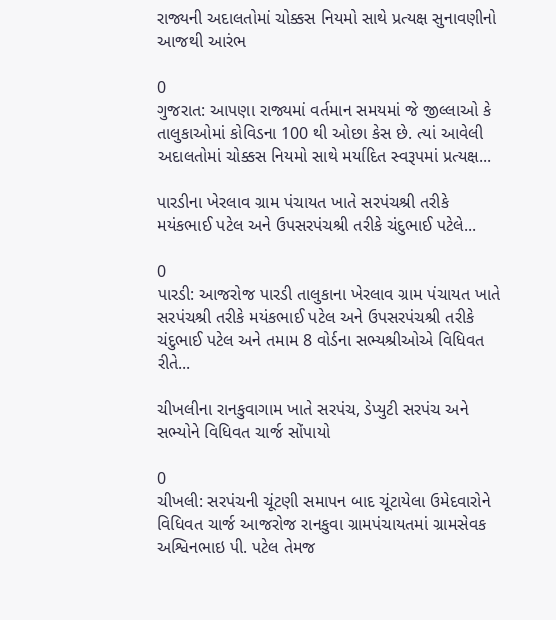રાજ્યની અદાલતોમાં ચોક્કસ નિયમો સાથે પ્રત્યક્ષ સુનાવણીનો આજથી આરંભ

0
ગુજરાત: આપણા રાજ્યમાં વર્તમાન સમયમાં જે જીલ્લાઓ કે તાલુકાઓમાં કોવિડના 100 થી ઓછા કેસ છે. ત્યાં આવેલી અદાલતોમાં ચોક્કસ નિયમો સાથે મર્યાદિત સ્વરૂપમાં પ્રત્યક્ષ...

પારડીના ખેરલાવ ગ્રામ પંચાયત ખાતે સરપંચશ્રી તરીકે મયંકભાઈ પટેલ અને ઉપસરપંચશ્રી તરીકે ચંદુભાઈ પટેલે...

0
પારડી: આજરોજ પારડી તાલુકાના ખેરલાવ ગ્રામ પંચાયત ખાતે સરપંચશ્રી તરીકે મયંકભાઈ પટેલ અને ઉપસરપંચશ્રી તરીકે ચંદુભાઈ પટેલ અને તમામ 8 વોર્ડના સભ્યશ્રીઓએ વિધિવત રીતે...

ચીખલીના રાનકુવાગામ ખાતે સરપંચ, ડેપ્યુટી સરપંચ અને સભ્યોને વિધિવત ચાર્જ સોંપાયો

0
ચીખલી: સરપંચની ચૂંટણી સમાપન બાદ ચૂંટાયેલા ઉમેદવારોને વિધિવત ચાર્જ આજરોજ રાનકુવા ગ્રામપંચાયતમાં ગ્રામસેવક અશ્વિનભાઇ પી. પટેલ તેમજ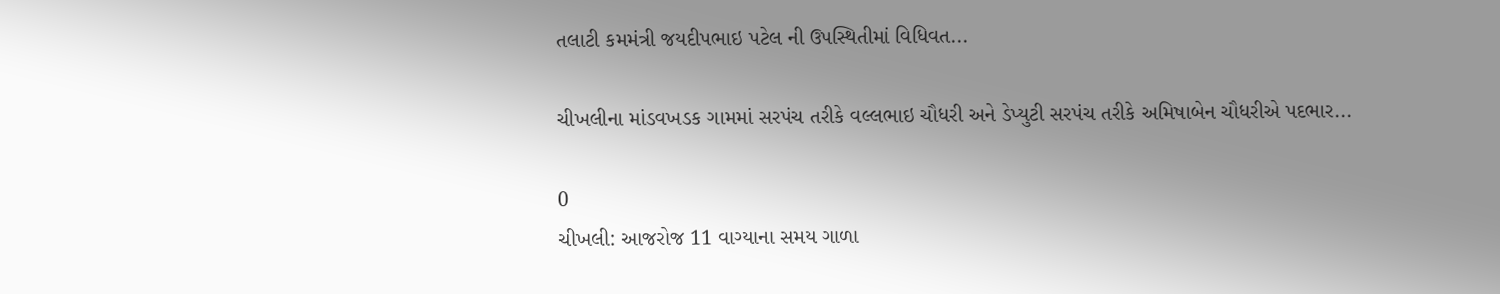તલાટી કમમંત્રી જયદીપભાઇ પટેલ ની ઉપસ્થિતીમાં વિધિવત...

ચીખલીના માંડવખડક ગામમાં સરપંચ તરીકે વલ્લભાઇ ચૌધરી અને ડેપ્યુટી સરપંચ તરીકે અમિષાબેન ચૌધરીએ પદભાર...

0
ચીખલી: આજરોજ 11 વાગ્યાના સમય ગાળા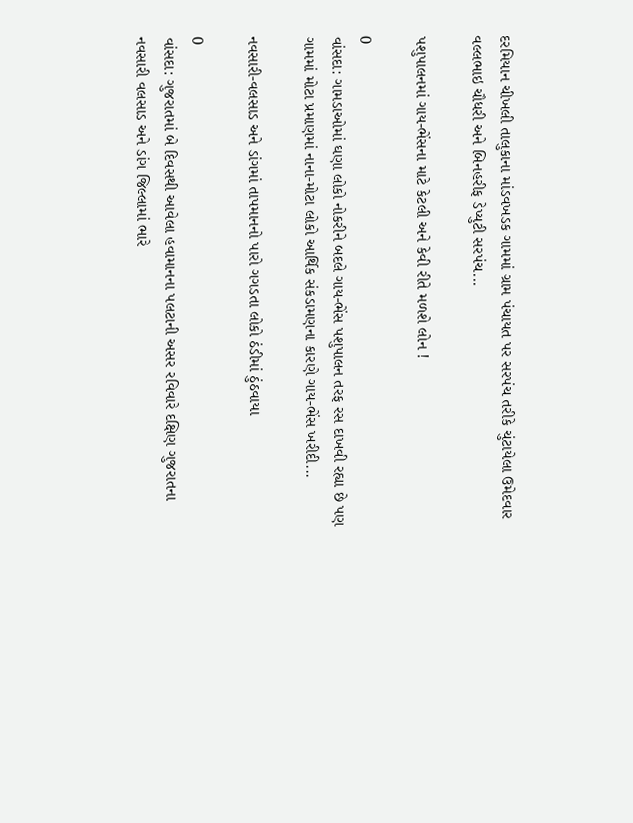દરમિયાન ચીખલી તાલુકાના માંડવખડક ગામમાં ગ્રામ પંચાયત પર સરપંચ તરીકે ચુંટાયેલા ઉમેદવાર વલ્લભાઇ ચૌધરી અને બિનહરીફ ડેપ્યુટી સરપંચ...

પશુપાલનમાં ગાય-ભેંસના માટે કેટલી અને કેવી રીતે મળશે લોન !

0
વાંસદા: ગામડાઓમાં ઘણા લોકો નોકરીને બદલે ગાય-ભેંસ પશુપાલન તરફ રસ દાખવી રહ્યા છે પણ ગામમાં મોટા પ્રમાણમાં નાના-મોટા લોકો આર્થિક સંકડામણના કારણે ગાય-ભેંસ ખરીદી...

નવસારી-વલસાડ અને ડાંગમાં તાપમાનનો પારો ગગડતા લોકો ઠંડીમાં ઠુંઠવાયા

0
વાંસદા: ગુજરાતમાં બે દિવસથી આવેલા હવામાનના પલટાની અસર રવિવારે દક્ષિણ ગુજરાતના નવસારી વલસાડ અને ડાંગ જિલ્લામાં ભારે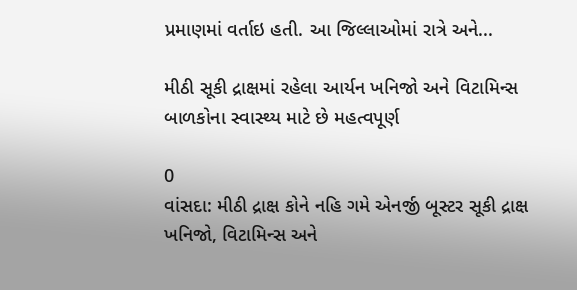પ્રમાણમાં વર્તાઇ હતી. આ જિલ્લાઓમાં રાત્રે અને...

મીઠી સૂકી દ્રાક્ષમાં રહેલા આર્યન ખનિજો અને વિટામિન્સ બાળકોના સ્વાસ્થ્ય માટે છે મહત્વપૂર્ણ

0
વાંસદા: મીઠી દ્રાક્ષ કોને નહિ ગમે એનર્જી બૂસ્ટર સૂકી દ્રાક્ષ ખનિજો, વિટામિન્સ અને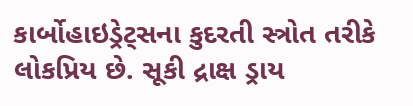કાર્બોહાઇડ્રેટ્સના કુદરતી સ્ત્રોત તરીકે લોકપ્રિય છે. સૂકી દ્રાક્ષ ડ્રાય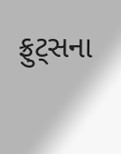ફ્રુટ્સના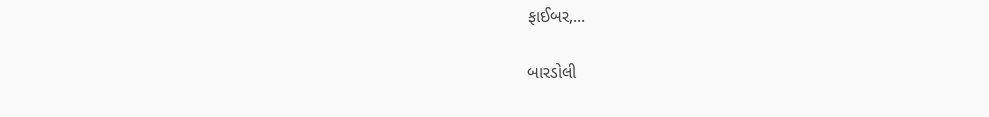ફાઈબર,...

બારડોલી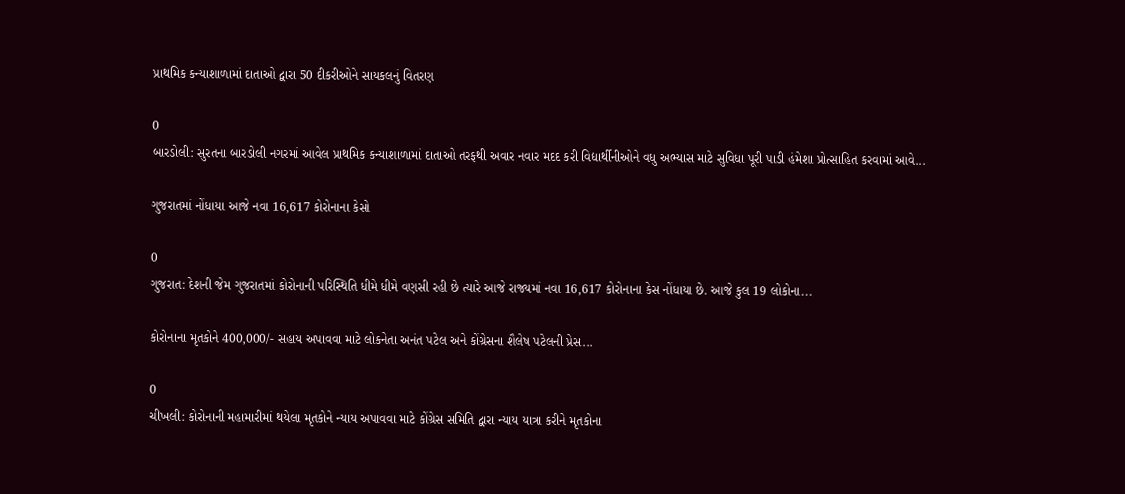પ્રાથમિક કન્યાશાળામાં દાતાઓ દ્વારા 50 દીકરીઓને સાયકલનું વિતરણ

0
બારડોલી: સુરતના બારડોલી નગરમાં આવેલ પ્રાથમિક કન્યાશાળામાં દાતાઓ તરફથી અવાર નવાર મદદ કરી વિદ્યાર્થીનીઓને વધુ અભ્યાસ માટે સુવિધા પૂરી પાડી હંમેશા પ્રોત્સાહિત કરવામાં આવે...

ગુજરાતમાં નોંધાયા આજે નવા 16,617 કોરોનાના કેસો

0
ગુજરાત: દેશની જેમ ગુજરાતમાં કોરોનાની પરિસ્થિતિ ધીમે ધીમે વણસી રહી છે ત્યારે આજે રાજ્યમાં નવા 16,617 કોરોનાના કેસ નોંધાયા છે. આજે કુલ 19 લોકોના...

કોરોનાના મૃતકોને 400,000/- સહાય અપાવવા માટે લોકનેતા અનંત પટેલ અને કોંગ્રેસના શૈલેષ પટેલની પ્રેસ...

0
ચીખલી: કોરોનાની મહામારીમાં થયેલા મૃતકોને ન્યાય અપાવવા માટે કોંગ્રેસ સમિતિ દ્વારા ન્યાય યાત્રા કરીને મૃતકોના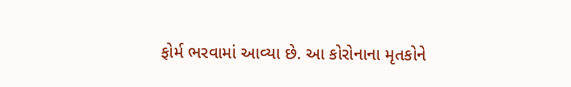ફોર્મ ભરવામાં આવ્યા છે. આ કોરોનાના મૃતકોને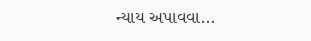ન્યાય અપાવવા...